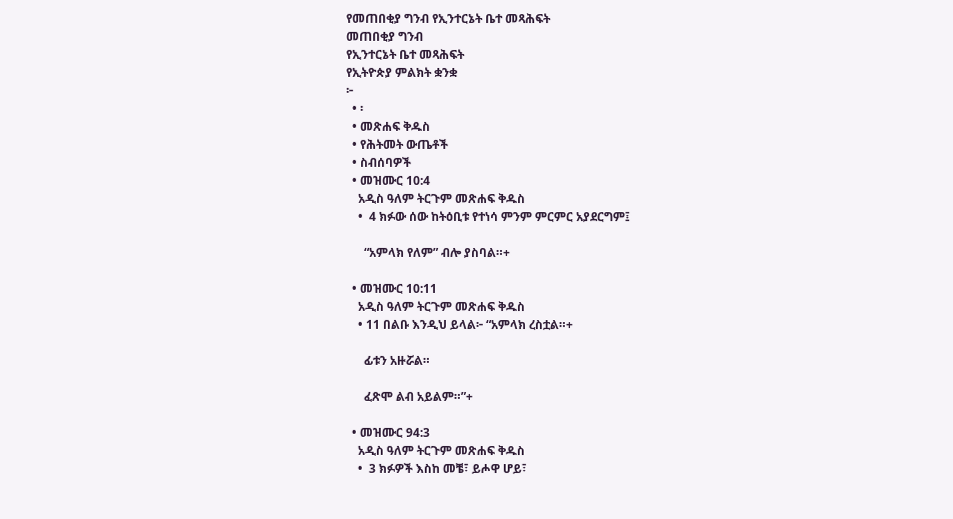የመጠበቂያ ግንብ የኢንተርኔት ቤተ መጻሕፍት
መጠበቂያ ግንብ
የኢንተርኔት ቤተ መጻሕፍት
የኢትዮጵያ ምልክት ቋንቋ
፦
  • ፡
  • መጽሐፍ ቅዱስ
  • የሕትመት ውጤቶች
  • ስብሰባዎች
  • መዝሙር 10:4
    አዲስ ዓለም ትርጉም መጽሐፍ ቅዱስ
    •  4 ክፉው ሰው ከትዕቢቱ የተነሳ ምንም ምርምር አያደርግም፤

      “አምላክ የለም” ብሎ ያስባል።+

  • መዝሙር 10:11
    አዲስ ዓለም ትርጉም መጽሐፍ ቅዱስ
    • 11 በልቡ እንዲህ ይላል፦ “አምላክ ረስቷል።+

      ፊቱን አዙሯል።

      ፈጽሞ ልብ አይልም።”+

  • መዝሙር 94:3
    አዲስ ዓለም ትርጉም መጽሐፍ ቅዱስ
    •  3 ክፉዎች እስከ መቼ፣ ይሖዋ ሆይ፣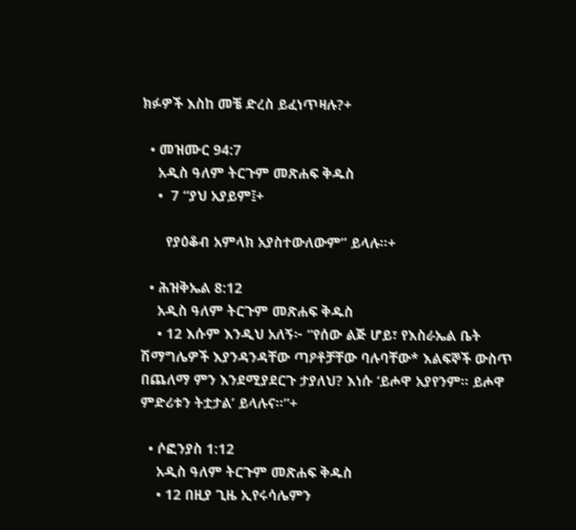ክፉዎች እስከ መቼ ድረስ ይፈነጥዛሉ?+

  • መዝሙር 94:7
    አዲስ ዓለም ትርጉም መጽሐፍ ቅዱስ
    •  7 “ያህ አያይም፤+

      የያዕቆብ አምላክ አያስተውለውም” ይላሉ።+

  • ሕዝቅኤል 8:12
    አዲስ ዓለም ትርጉም መጽሐፍ ቅዱስ
    • 12 እሱም እንዲህ አለኝ፦ “የሰው ልጅ ሆይ፣ የእስራኤል ቤት ሽማግሌዎች እያንዳንዳቸው ጣዖቶቻቸው ባሉባቸው* እልፍኞች ውስጥ በጨለማ ምን እንደሚያደርጉ ታያለህ? እነሱ ‘ይሖዋ አያየንም። ይሖዋ ምድሪቱን ትቷታል’ ይላሉና።”+

  • ሶፎንያስ 1:12
    አዲስ ዓለም ትርጉም መጽሐፍ ቅዱስ
    • 12 በዚያ ጊዜ ኢየሩሳሌምን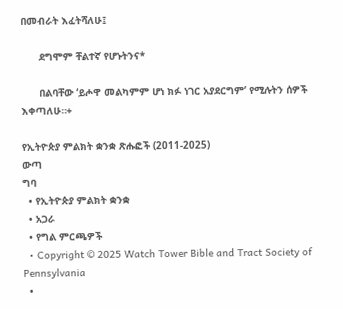በመብራት እፈትሻለሁ፤

      ደግሞም ቸልተኛ የሆኑትንና*

      በልባቸው ‘ይሖዋ መልካምም ሆነ ክፉ ነገር አያደርግም’ የሚሉትን ሰዎች እቀጣለሁ።+

የኢትዮጵያ ምልክት ቋንቋ ጽሑፎች (2011-2025)
ውጣ
ግባ
  • የኢትዮጵያ ምልክት ቋንቋ
  • አጋራ
  • የግል ምርጫዎች
  • Copyright © 2025 Watch Tower Bible and Tract Society of Pennsylvania
  •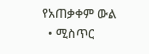የአጠቃቀም ውል
  • ሚስጥር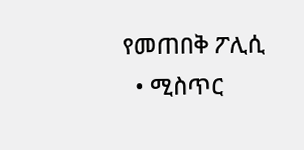የመጠበቅ ፖሊሲ
  • ሚስጥር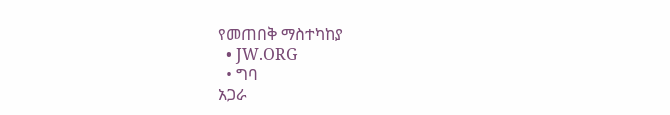የመጠበቅ ማስተካከያ
  • JW.ORG
  • ግባ
አጋራ